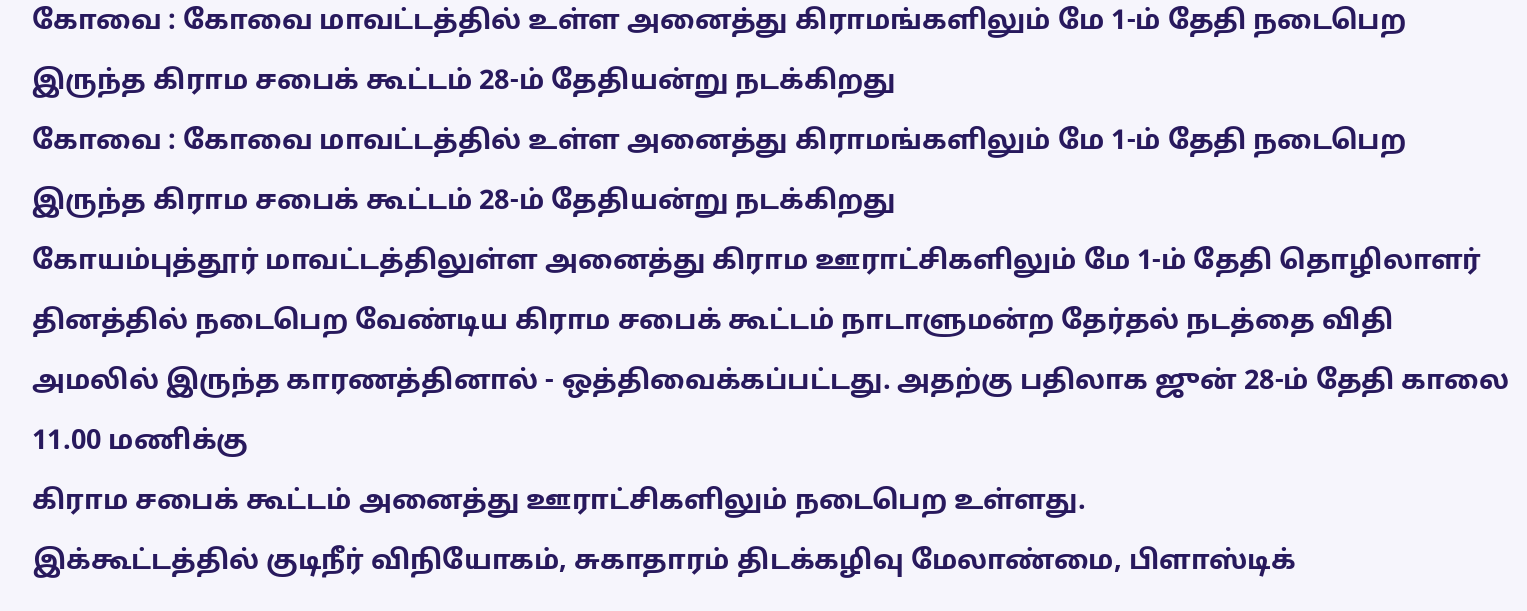கோவை : கோவை மாவட்டத்தில் உள்ள அனைத்து கிராமங்களிலும் மே 1-ம் தேதி நடைபெற இருந்த கிராம சபைக் கூட்டம் 28-ம் தேதியன்று நடக்கிறது
கோவை : கோவை மாவட்டத்தில் உள்ள அனைத்து கிராமங்களிலும் மே 1-ம் தேதி நடைபெற இருந்த கிராம சபைக் கூட்டம் 28-ம் தேதியன்று நடக்கிறது
கோயம்புத்தூர் மாவட்டத்திலுள்ள அனைத்து கிராம ஊராட்சிகளிலும் மே 1-ம் தேதி தொழிலாளர் தினத்தில் நடைபெற வேண்டிய கிராம சபைக் கூட்டம் நாடாளுமன்ற தேர்தல் நடத்தை விதி அமலில் இருந்த காரணத்தினால் - ஒத்திவைக்கப்பட்டது. அதற்கு பதிலாக ஜுன் 28-ம் தேதி காலை 11.00 மணிக்கு
கிராம சபைக் கூட்டம் அனைத்து ஊராட்சிகளிலும் நடைபெற உள்ளது.
இக்கூட்டத்தில் குடிநீர் விநியோகம், சுகாதாரம் திடக்கழிவு மேலாண்மை, பிளாஸ்டிக்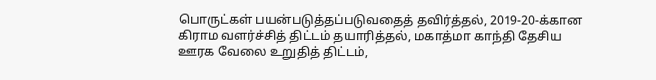பொருட்கள் பயன்படுத்தப்படுவதைத் தவிர்த்தல், 2019-20-க்கான கிராம வளர்ச்சித் திட்டம் தயாரித்தல், மகாத்மா காந்தி தேசிய ஊரக வேலை உறுதித் திட்டம்,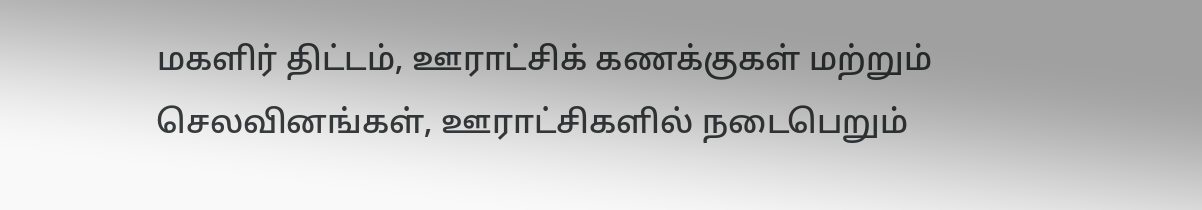மகளிர் திட்டம், ஊராட்சிக் கணக்குகள் மற்றும் செலவினங்கள், ஊராட்சிகளில் நடைபெறும்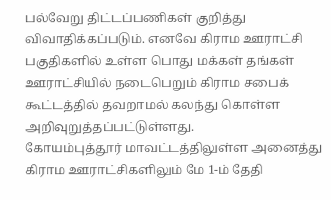பல்வேறு திட்டப்பணிகள் குறித்து விவாதிக்கப்படும். எனவே கிராம ஊராட்சி பகுதிகளில் உள்ள பொது மக்கள் தங்கள் ஊராட்சியில் நடைபெறும் கிராம சபைக் கூட்டத்தில் தவறாமல் கலந்து கொள்ள அறிவுறுத்தப்பட்டுள்ளது.
கோயம்புத்தூர் மாவட்டத்திலுள்ள அனைத்து கிராம ஊராட்சிகளிலும் மே 1-ம் தேதி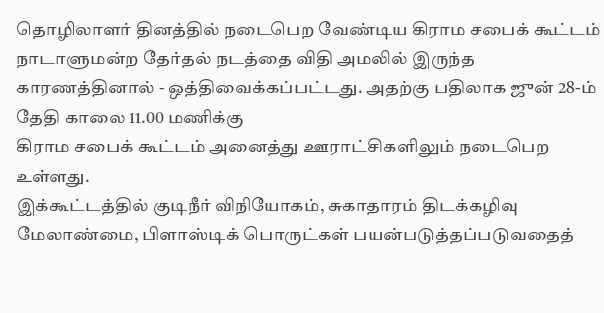தொழிலாளர் தினத்தில் நடைபெற வேண்டிய கிராம சபைக் கூட்டம் நாடாளுமன்ற தேர்தல் நடத்தை விதி அமலில் இருந்த காரணத்தினால் - ஒத்திவைக்கப்பட்டது. அதற்கு பதிலாக ஜுன் 28-ம் தேதி காலை 11.00 மணிக்கு
கிராம சபைக் கூட்டம் அனைத்து ஊராட்சிகளிலும் நடைபெற உள்ளது.
இக்கூட்டத்தில் குடிநீர் விநியோகம், சுகாதாரம் திடக்கழிவு மேலாண்மை, பிளாஸ்டிக் பொருட்கள் பயன்படுத்தப்படுவதைத்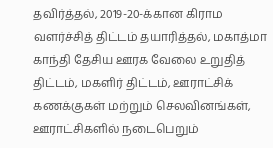தவிர்த்தல், 2019-20-க்கான கிராம வளர்ச்சித் திட்டம் தயாரித்தல், மகாத்மா காந்தி தேசிய ஊரக வேலை உறுதித் திட்டம், மகளிர் திட்டம், ஊராட்சிக் கணக்குகள் மற்றும் செலவினங்கள், ஊராட்சிகளில் நடைபெறும்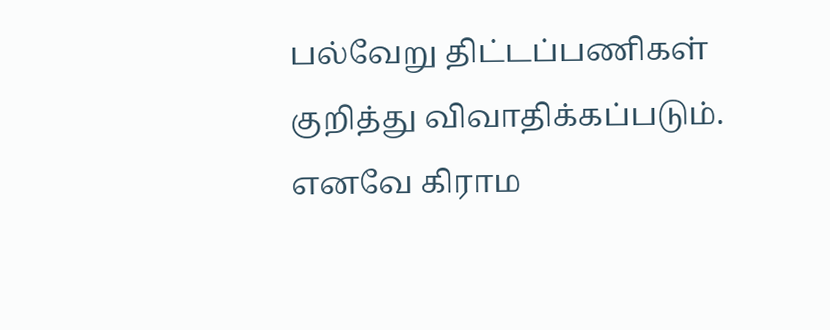பல்வேறு திட்டப்பணிகள் குறித்து விவாதிக்கப்படும். எனவே கிராம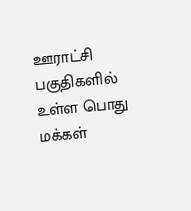ஊராட்சி பகுதிகளில் உள்ள பொது மக்கள்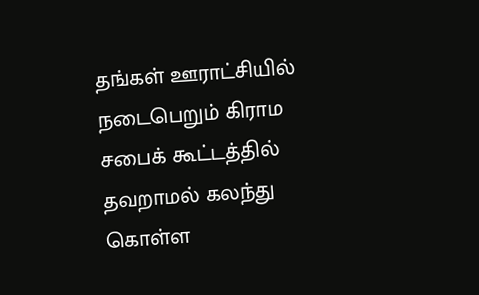தங்கள் ஊராட்சியில் நடைபெறும் கிராம சபைக் கூட்டத்தில் தவறாமல் கலந்து கொள்ள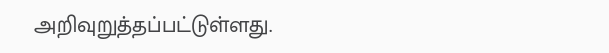அறிவுறுத்தப்பட்டுள்ளது.